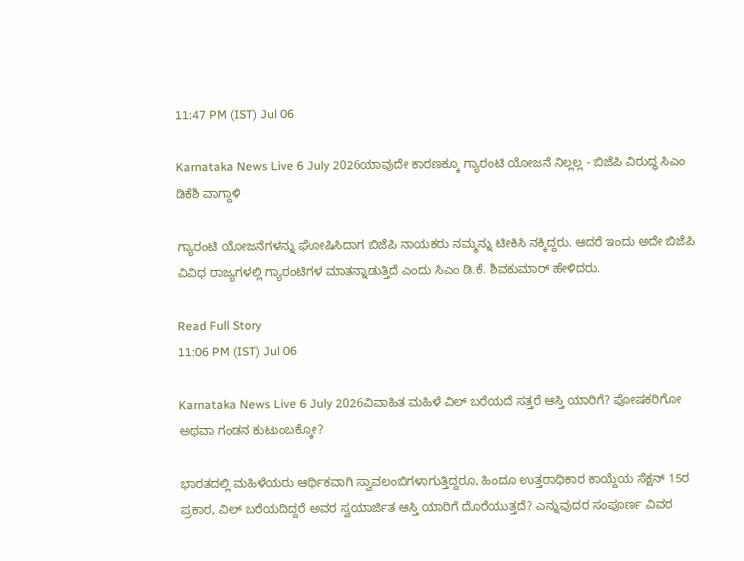11:47 PM (IST) Jul 06

Karnataka News Live 6 July 2026ಯಾವುದೇ ಕಾರಣಕ್ಕೂ ಗ್ಯಾರಂಟಿ ಯೋಜನೆ ನಿಲ್ಲಲ್ಲ - ಬಿಜೆಪಿ ವಿರುದ್ಧ ಸಿಎಂ ಡಿಕೆಶಿ ವಾಗ್ದಾಳಿ

ಗ್ಯಾರಂಟಿ ಯೋಜನೆಗಳನ್ನು ಘೋಷಿಸಿದಾಗ ಬಿಜೆಪಿ ನಾಯಕರು ನಮ್ಮನ್ನು ಟೀಕಿಸಿ ನಕ್ಕಿದ್ದರು. ಆದರೆ ಇಂದು ಅದೇ ಬಿಜೆಪಿ ವಿವಿಧ ರಾಜ್ಯಗಳಲ್ಲಿ ಗ್ಯಾರಂಟಿಗಳ ಮಾತನ್ನಾಡುತ್ತಿದೆ ಎಂದು ಸಿಎಂ ಡಿ.ಕೆ. ಶಿವಕುಮಾರ್ ಹೇಳಿದರು.

Read Full Story
11:06 PM (IST) Jul 06

Karnataka News Live 6 July 2026ವಿವಾಹಿತ ಮಹಿಳೆ ವಿಲ್ ಬರೆಯದೆ ಸತ್ತರೆ ಆಸ್ತಿ ಯಾರಿಗೆ? ಪೋಷಕರಿಗೋ ಅಥವಾ ಗಂಡನ ಕುಟುಂಬಕ್ಕೋ?

ಭಾರತದಲ್ಲಿ ಮಹಿಳೆಯರು ಆರ್ಥಿಕವಾಗಿ ಸ್ವಾವಲಂಬಿಗಳಾಗುತ್ತಿದ್ದರೂ, ಹಿಂದೂ ಉತ್ತರಾಧಿಕಾರ ಕಾಯ್ದೆಯ ಸೆಕ್ಷನ್ 15ರ ಪ್ರಕಾರ, ವಿಲ್ ಬರೆಯದಿದ್ದರೆ ಅವರ ಸ್ವಯಾರ್ಜಿತ ಆಸ್ತಿ ಯಾರಿಗೆ ದೊರೆಯುತ್ತದೆ? ಎನ್ನುವುದರ ಸಂಪೂರ್ಣ ವಿವರ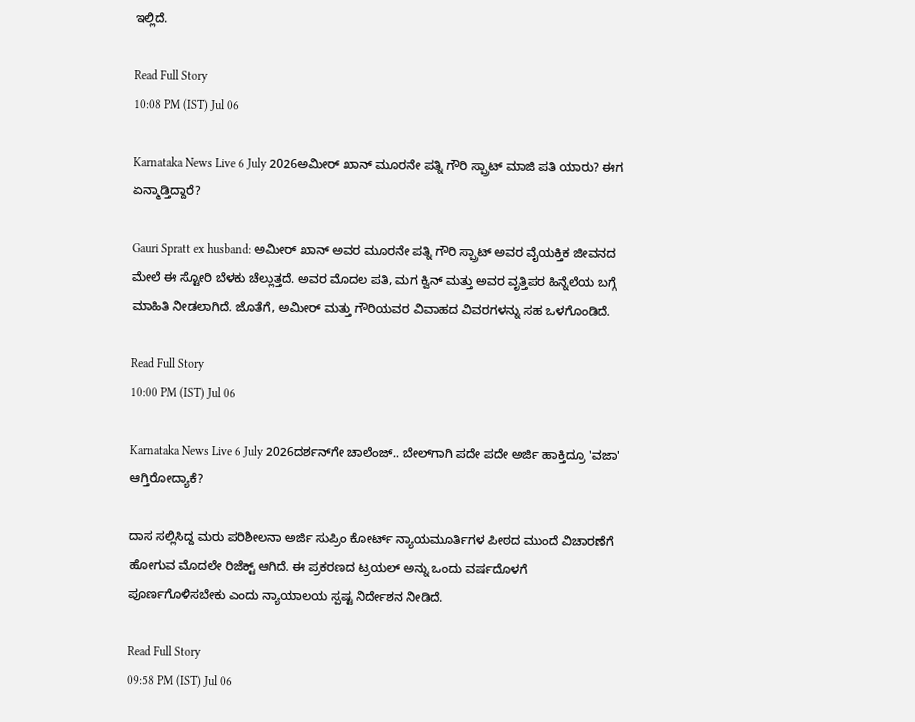ಇಲ್ಲಿದೆ.

Read Full Story
10:08 PM (IST) Jul 06

Karnataka News Live 6 July 2026ಅಮೀರ್ ಖಾನ್ ಮೂರನೇ ಪತ್ನಿ ಗೌರಿ ಸ್ಪ್ರಾಟ್ ಮಾಜಿ ಪತಿ ಯಾರು? ಈಗ ಏನ್ಮಾಡ್ತಿದ್ದಾರೆ?

Gauri Spratt ex husband: ಅಮೀರ್ ಖಾನ್ ಅವರ ಮೂರನೇ ಪತ್ನಿ ಗೌರಿ ಸ್ಪ್ರಾಟ್ ಅವರ ವೈಯಕ್ತಿಕ ಜೀವನದ ಮೇಲೆ ಈ ಸ್ಟೋರಿ ಬೆಳಕು ಚೆಲ್ಲುತ್ತದೆ. ಅವರ ಮೊದಲ ಪತಿ, ಮಗ ಕ್ವಿನ್ ಮತ್ತು ಅವರ ವೃತ್ತಿಪರ ಹಿನ್ನೆಲೆಯ ಬಗ್ಗೆ ಮಾಹಿತಿ ನೀಡಲಾಗಿದೆ. ಜೊತೆಗೆ, ಅಮೀರ್ ಮತ್ತು ಗೌರಿಯವರ ವಿವಾಹದ ವಿವರಗಳನ್ನು ಸಹ ಒಳಗೊಂಡಿದೆ.

Read Full Story
10:00 PM (IST) Jul 06

Karnataka News Live 6 July 2026ದರ್ಶನ್‌ಗೇ ಚಾಲೆಂಜ್.. ಬೇಲ್‌ಗಾಗಿ ಪದೇ ಪದೇ ಅರ್ಜಿ ಹಾಕ್ತಿದ್ರೂ 'ವಜಾ' ಆಗ್ತಿರೋದ್ಯಾಕೆ?

ದಾಸ ಸಲ್ಲಿಸಿದ್ದ ಮರು ಪರಿಶೀಲನಾ ಅರ್ಜಿ ಸುಪ್ರಿಂ ಕೋರ್ಟ್ ನ್ಯಾಯಮೂರ್ತಿಗಳ ಪೀಠದ ಮುಂದೆ ವಿಚಾರಣೆಗೆ ಹೋಗುವ ಮೊದಲೇ ರಿಜೆಕ್ಟ್ ಆಗಿದೆ. ಈ ಪ್ರಕರಣದ ಟ್ರಯಲ್ ಅನ್ನು ಒಂದು ವರ್ಷದೊಳಗೆ ಪೂರ್ಣಗೊಳಿಸಬೇಕು ಎಂದು ನ್ಯಾಯಾಲಯ ಸ್ಪಷ್ಟ ನಿರ್ದೇಶನ ನೀಡಿದೆ.

Read Full Story
09:58 PM (IST) Jul 06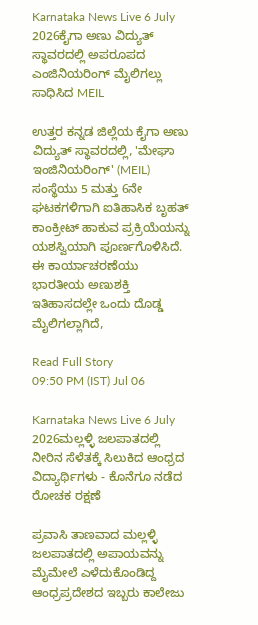Karnataka News Live 6 July 2026ಕೈಗಾ ಅಣು ವಿದ್ಯುತ್ ಸ್ಥಾವರದಲ್ಲಿ ಅಪರೂಪದ ಎಂಜಿನಿಯರಿಂಗ್ ಮೈಲಿಗಲ್ಲು ಸಾಧಿಸಿದ MEIL

ಉತ್ತರ ಕನ್ನಡ ಜಿಲ್ಲೆಯ ಕೈಗಾ ಅಣು ವಿದ್ಯುತ್ ಸ್ಥಾವರದಲ್ಲಿ, 'ಮೇಘಾ ಇಂಜಿನಿಯರಿಂಗ್' (MEIL) ಸಂಸ್ಥೆಯು 5 ಮತ್ತು 6ನೇ ಘಟಕಗಳಿಗಾಗಿ ಐತಿಹಾಸಿಕ ಬೃಹತ್ ಕಾಂಕ್ರೀಟ್ ಹಾಕುವ ಪ್ರಕ್ರಿಯೆಯನ್ನು ಯಶಸ್ವಿಯಾಗಿ ಪೂರ್ಣಗೊಳಿಸಿದೆ. ಈ ಕಾರ್ಯಾಚರಣೆಯು ಭಾರತೀಯ ಅಣುಶಕ್ತಿ ಇತಿಹಾಸದಲ್ಲೇ ಒಂದು ದೊಡ್ಡ ಮೈಲಿಗಲ್ಲಾಗಿದೆ,

Read Full Story
09:50 PM (IST) Jul 06

Karnataka News Live 6 July 2026ಮಲ್ಲಳ್ಳಿ ಜಲಪಾತದಲ್ಲಿ ನೀರಿನ ಸೆಳೆತಕ್ಕೆ ಸಿಲುಕಿದ ಆಂಧ್ರದ ವಿದ್ಯಾರ್ಥಿಗಳು - ಕೊನೆಗೂ ನಡೆದ ರೋಚಕ ರಕ್ಷಣೆ

ಪ್ರವಾಸಿ ತಾಣವಾದ ಮಲ್ಲಳ್ಳಿ ಜಲಪಾತದಲ್ಲಿ ಅಪಾಯವನ್ನು ಮೈಮೇಲೆ ಎಳೆದುಕೊಂಡಿದ್ದ ಆಂಧ್ರಪ್ರದೇಶದ ಇಬ್ಬರು ಕಾಲೇಜು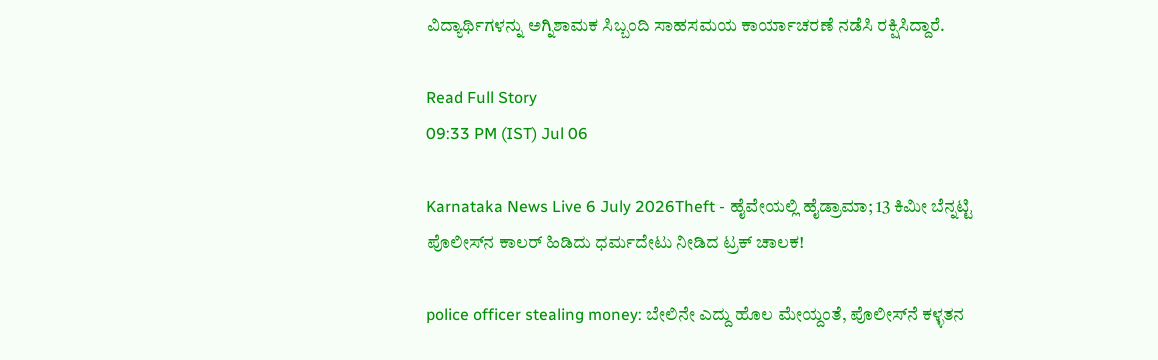ವಿದ್ಯಾರ್ಥಿಗಳನ್ನು ಅಗ್ನಿಶಾಮಕ ಸಿಬ್ಬಂದಿ ಸಾಹಸಮಯ ಕಾರ್ಯಾಚರಣೆ ನಡೆಸಿ ರಕ್ಷಿಸಿದ್ದಾರೆ.

Read Full Story
09:33 PM (IST) Jul 06

Karnataka News Live 6 July 2026Theft - ಹೈವೇಯಲ್ಲಿ ಹೈಡ್ರಾಮಾ; 13 ಕಿಮೀ ಬೆನ್ನಟ್ಟಿ ಪೊಲೀಸ್‌ನ ಕಾಲರ್ ಹಿಡಿದು ಧರ್ಮದೇಟು ನೀಡಿದ ಟ್ರಕ್‌ ಚಾಲಕ!

police officer stealing money: ಬೇಲಿನೇ ಎದ್ದು ಹೊಲ ಮೇಯ್ದಂತೆ, ಪೊಲೀಸ್‌ನೆ ಕಳ್ಳತನ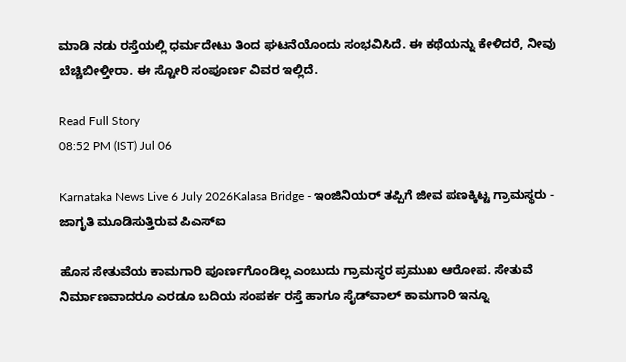ಮಾಡಿ ನಡು ರಸ್ತೆಯಲ್ಲಿ ಧರ್ಮದೇಟು ತಿಂದ ಘಟನೆಯೊಂದು ಸಂಭವಿಸಿದೆ. ಈ ಕಥೆಯನ್ನು ಕೇಳಿದರೆ, ನೀವು ಬೆಚ್ಚಿಬೀಳ್ತೀರಾ. ಈ ಸ್ಟೋರಿ ಸಂಪೂರ್ಣ ವಿವರ ಇಲ್ಲಿದೆ.

Read Full Story
08:52 PM (IST) Jul 06

Karnataka News Live 6 July 2026Kalasa Bridge - ಇಂಜಿನಿಯರ್ ತಪ್ಪಿಗೆ ಜೀವ ಪಣಕ್ಕಿಟ್ಟ ಗ್ರಾಮಸ್ಥರು - ಜಾಗೃತಿ ಮೂಡಿಸುತ್ತಿರುವ ಪಿಎಸ್‌ಐ

ಹೊಸ ಸೇತುವೆಯ ಕಾಮಗಾರಿ ಪೂರ್ಣಗೊಂಡಿಲ್ಲ ಎಂಬುದು ಗ್ರಾಮಸ್ಥರ ಪ್ರಮುಖ ಆರೋಪ. ಸೇತುವೆ ನಿರ್ಮಾಣವಾದರೂ ಎರಡೂ ಬದಿಯ ಸಂಪರ್ಕ ರಸ್ತೆ ಹಾಗೂ ಸೈಡ್‌ವಾಲ್ ಕಾಮಗಾರಿ ಇನ್ನೂ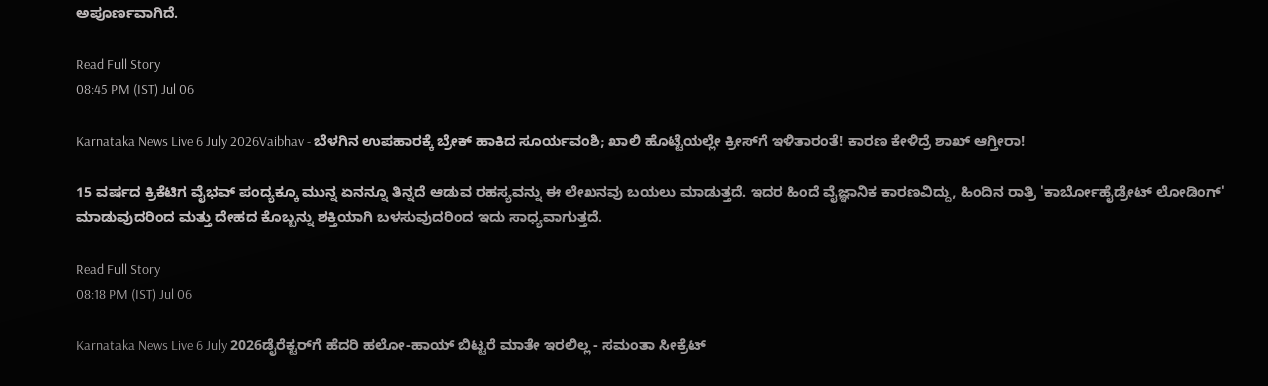ಅಪೂರ್ಣವಾಗಿದೆ.

Read Full Story
08:45 PM (IST) Jul 06

Karnataka News Live 6 July 2026Vaibhav - ಬೆಳಗಿನ ಉಪಹಾರಕ್ಕೆ ಬ್ರೇಕ್‌ ಹಾಕಿದ ಸೂರ್ಯವಂಶಿ; ಖಾಲಿ ಹೊಟ್ಟೆಯಲ್ಲೇ ಕ್ರೀಸ್‌ಗೆ ಇಳಿತಾರಂತೆ! ಕಾರಣ ಕೇಳಿದ್ರೆ ಶಾಖ್ ಆಗ್ತೀರಾ!

15 ವರ್ಷದ ಕ್ರಿಕೆಟಿಗ ವೈಭವ್ ಪಂದ್ಯಕ್ಕೂ ಮುನ್ನ ಏನನ್ನೂ ತಿನ್ನದೆ ಆಡುವ ರಹಸ್ಯವನ್ನು ಈ ಲೇಖನವು ಬಯಲು ಮಾಡುತ್ತದೆ. ಇದರ ಹಿಂದೆ ವೈಜ್ಞಾನಿಕ ಕಾರಣವಿದ್ದು, ಹಿಂದಿನ ರಾತ್ರಿ 'ಕಾರ್ಬೋಹೈಡ್ರೇಟ್ ಲೋಡಿಂಗ್' ಮಾಡುವುದರಿಂದ ಮತ್ತು ದೇಹದ ಕೊಬ್ಬನ್ನು ಶಕ್ತಿಯಾಗಿ ಬಳಸುವುದರಿಂದ ಇದು ಸಾಧ್ಯವಾಗುತ್ತದೆ.

Read Full Story
08:18 PM (IST) Jul 06

Karnataka News Live 6 July 2026ಡೈರೆಕ್ಟರ್‌ಗೆ ಹೆದರಿ ಹಲೋ-ಹಾಯ್ ಬಿಟ್ಟರೆ ಮಾತೇ ಇರಲಿಲ್ಲ - ಸಮಂತಾ ಸೀಕ್ರೆಟ್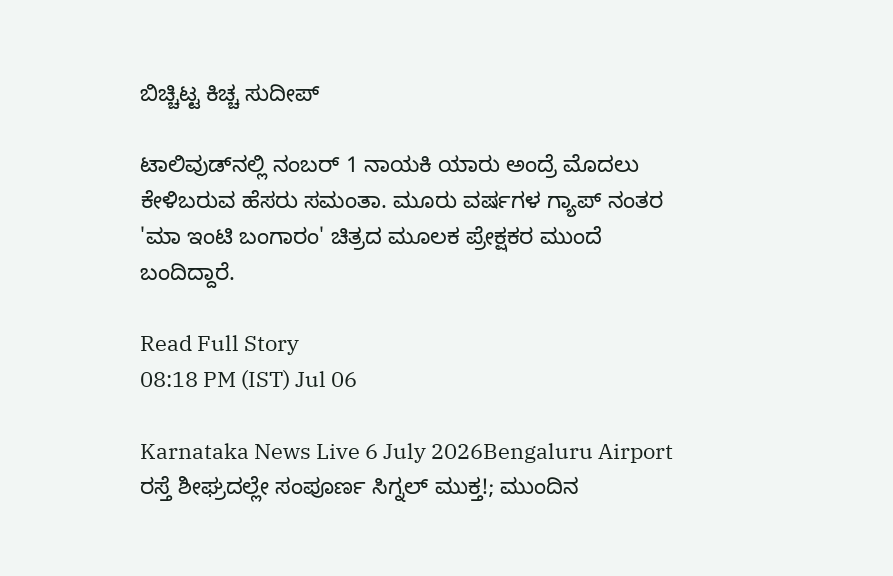ಬಿಚ್ಚಿಟ್ಟ ಕಿಚ್ಚ ಸುದೀಪ್

ಟಾಲಿವುಡ್‌ನಲ್ಲಿ ನಂಬರ್ 1 ನಾಯಕಿ ಯಾರು ಅಂದ್ರೆ ಮೊದಲು ಕೇಳಿಬರುವ ಹೆಸರು ಸಮಂತಾ. ಮೂರು ವರ್ಷಗಳ ಗ್ಯಾಪ್ ನಂತರ 'ಮಾ ಇಂಟಿ ಬಂಗಾರಂ' ಚಿತ್ರದ ಮೂಲಕ ಪ್ರೇಕ್ಷಕರ ಮುಂದೆ ಬಂದಿದ್ದಾರೆ.

Read Full Story
08:18 PM (IST) Jul 06

Karnataka News Live 6 July 2026Bengaluru Airport ರಸ್ತೆ ಶೀಘ್ರದಲ್ಲೇ ಸಂಪೂರ್ಣ ಸಿಗ್ನಲ್ ಮುಕ್ತ!; ಮುಂದಿನ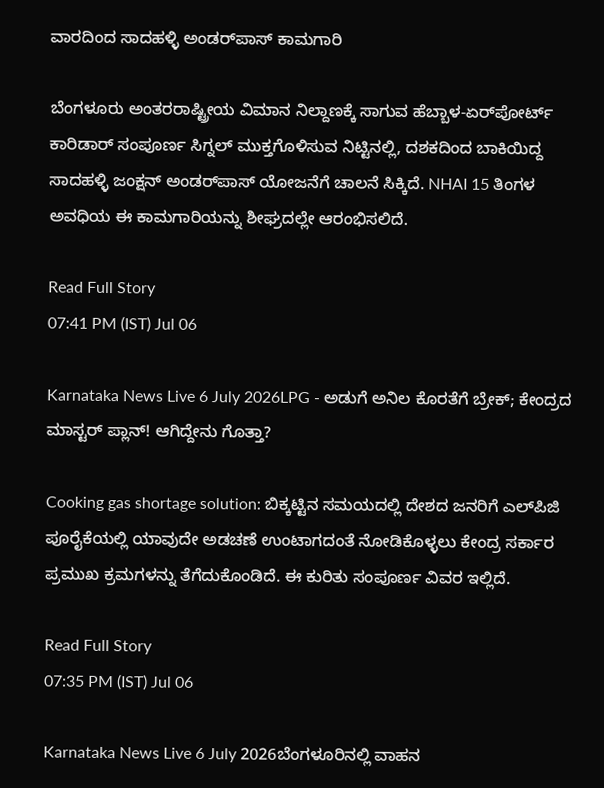ವಾರದಿಂದ ಸಾದಹಳ್ಳಿ ಅಂಡರ್‌ಪಾಸ್ ಕಾಮಗಾರಿ

ಬೆಂಗಳೂರು ಅಂತರರಾಷ್ಟ್ರೀಯ ವಿಮಾನ ನಿಲ್ದಾಣಕ್ಕೆ ಸಾಗುವ ಹೆಬ್ಬಾಳ-ಏರ್‌ಪೋರ್ಟ್‌ ಕಾರಿಡಾರ್ ಸಂಪೂರ್ಣ ಸಿಗ್ನಲ್ ಮುಕ್ತಗೊಳಿಸುವ ನಿಟ್ಟಿನಲ್ಲಿ, ದಶಕದಿಂದ ಬಾಕಿಯಿದ್ದ ಸಾದಹಳ್ಳಿ ಜಂಕ್ಷನ್ ಅಂಡರ್‌ಪಾಸ್ ಯೋಜನೆಗೆ ಚಾಲನೆ ಸಿಕ್ಕಿದೆ. NHAI 15 ತಿಂಗಳ ಅವಧಿಯ ಈ ಕಾಮಗಾರಿಯನ್ನು ಶೀಘ್ರದಲ್ಲೇ ಆರಂಭಿಸಲಿದೆ.

Read Full Story
07:41 PM (IST) Jul 06

Karnataka News Live 6 July 2026LPG - ಅಡುಗೆ ಅನಿಲ ಕೊರತೆಗೆ ಬ್ರೇಕ್; ಕೇಂದ್ರದ ಮಾಸ್ಟರ್ ಪ್ಲಾನ್! ಆಗಿದ್ದೇನು ಗೊತ್ತಾ?

Cooking gas shortage solution: ಬಿಕ್ಕಟ್ಟಿನ ಸಮಯದಲ್ಲಿ ದೇಶದ ಜನರಿಗೆ ಎಲ್‌ಪಿಜಿ ಪೂರೈಕೆಯಲ್ಲಿ ಯಾವುದೇ ಅಡಚಣೆ ಉಂಟಾಗದಂತೆ ನೋಡಿಕೊಳ್ಳಲು ಕೇಂದ್ರ ಸರ್ಕಾರ ಪ್ರಮುಖ ಕ್ರಮಗಳನ್ನು ತೆಗೆದುಕೊಂಡಿದೆ. ಈ ಕುರಿತು ಸಂಪೂರ್ಣ ವಿವರ ಇಲ್ಲಿದೆ.

Read Full Story
07:35 PM (IST) Jul 06

Karnataka News Live 6 July 2026ಬೆಂಗಳೂರಿನಲ್ಲಿ ವಾಹನ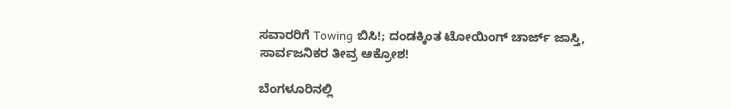ಸವಾರರಿಗೆ Towing ಬಿಸಿ!; ದಂಡಕ್ಕಿಂತ ಟೋಯಿಂಗ್ ಚಾರ್ಜ್‌ ಜಾಸ್ತಿ, ಸಾರ್ವಜನಿಕರ ತೀವ್ರ ಆಕ್ರೋಶ!

ಬೆಂಗಳೂರಿನಲ್ಲಿ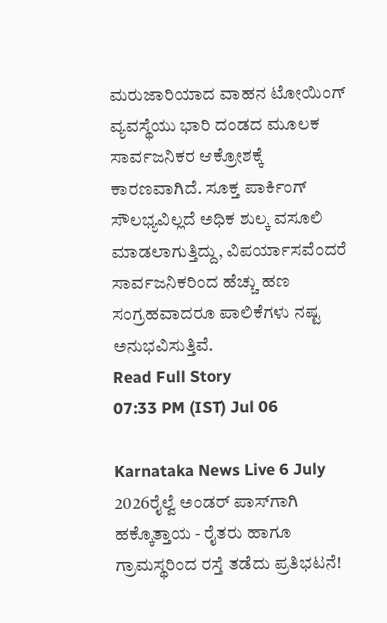ಮರುಜಾರಿಯಾದ ವಾಹನ ಟೋಯಿಂಗ್ ವ್ಯವಸ್ಥೆಯು ಭಾರಿ ದಂಡದ ಮೂಲಕ ಸಾರ್ವಜನಿಕರ ಆಕ್ರೋಶಕ್ಕೆ ಕಾರಣವಾಗಿದೆ. ಸೂಕ್ತ ಪಾರ್ಕಿಂಗ್ ಸೌಲಭ್ಯವಿಲ್ಲದೆ ಅಧಿಕ ಶುಲ್ಕ ವಸೂಲಿ ಮಾಡಲಾಗುತ್ತಿದ್ದು, ವಿಪರ್ಯಾಸವೆಂದರೆ ಸಾರ್ವಜನಿಕರಿಂದ ಹೆಚ್ಚು ಹಣ ಸಂಗ್ರಹವಾದರೂ ಪಾಲಿಕೆಗಳು ನಷ್ಟ ಅನುಭವಿಸುತ್ತಿವೆ.
Read Full Story
07:33 PM (IST) Jul 06

Karnataka News Live 6 July 2026ರೈಲ್ವೆ ಅಂಡರ್ ಪಾಸ್‌ಗಾಗಿ ಹಕ್ಕೊತ್ತಾಯ - ರೈತರು ಹಾಗೂ ಗ್ರಾಮಸ್ಥರಿಂದ ರಸ್ತೆ ತಡೆದು ಪ್ರತಿಭಟನೆ!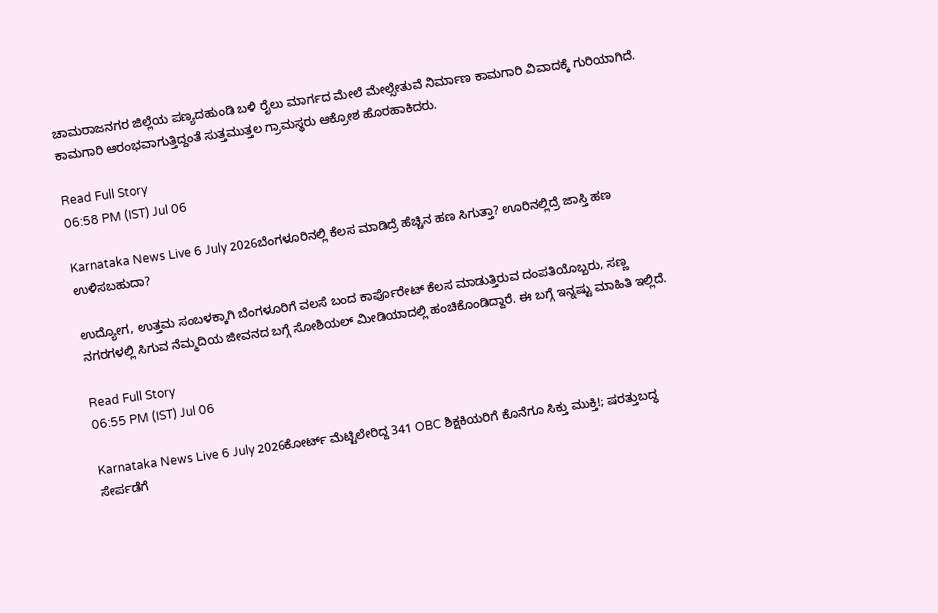ಚಾಮರಾಜನಗರ ಜಿಲ್ಲೆಯ ಪಣ್ಯದಹುಂಡಿ ಬಳಿ ರೈಲು ಮಾರ್ಗದ ಮೇಲೆ ಮೇಲ್ಸೇತುವೆ ನಿರ್ಮಾಣ ಕಾಮಗಾರಿ ವಿವಾದಕ್ಕೆ ಗುರಿಯಾಗಿದೆ. ಕಾಮಗಾರಿ ಆರಂಭವಾಗುತ್ತಿದ್ದಂತೆ ಸುತ್ತಮುತ್ತಲ ಗ್ರಾಮಸ್ಥರು ಆಕ್ರೋಶ ಹೊರಹಾಕಿದರು.

Read Full Story
06:58 PM (IST) Jul 06

Karnataka News Live 6 July 2026ಬೆಂಗಳೂರಿನಲ್ಲಿ ಕೆಲಸ ಮಾಡಿದ್ರೆ ಹೆಚ್ಚಿನ ಹಣ ಸಿಗುತ್ತಾ? ಊರಿನಲ್ಲಿದ್ರೆ ಜಾಸ್ತಿ ಹಣ ಉಳಿಸಬಹುದಾ?

ಉದ್ಯೋಗ, ಉತ್ತಮ ಸಂಬಳಕ್ಕಾಗಿ ಬೆಂಗಳೂರಿಗೆ ವಲಸೆ ಬಂದ ಕಾರ್ಪೊರೇಟ್ ಕೆಲಸ ಮಾಡುತ್ತಿರುವ ದಂಪತಿಯೊಬ್ಬರು, ಸಣ್ಣ ನಗರಗಳಲ್ಲಿ ಸಿಗುವ ನೆಮ್ಮದಿಯ ಜೀವನದ ಬಗ್ಗೆ ಸೋಶಿಯಲ್‌ ಮೀಡಿಯಾದಲ್ಲಿ ಹಂಚಿಕೊಂಡಿದ್ದಾರೆ. ಈ ಬಗ್ಗೆ ಇನ್ನಷ್ಟು ಮಾಹಿತಿ ಇಲ್ಲಿದೆ.

Read Full Story
06:55 PM (IST) Jul 06

Karnataka News Live 6 July 2026ಕೋರ್ಟ್ ಮೆಟ್ಟಿಲೇರಿದ್ದ 341 OBC ಶಿಕ್ಷಕಿಯರಿಗೆ ಕೊನೆಗೂ ಸಿಕ್ತು ಮುಕ್ತಿ!; ಷರತ್ತುಬದ್ಧ ಸೇರ್ಪಡೆಗೆ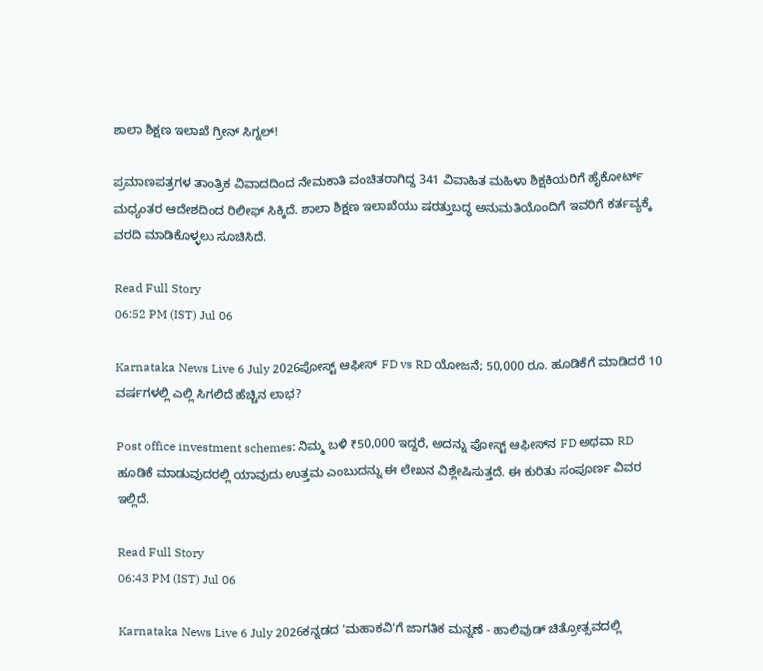ಶಾಲಾ ಶಿಕ್ಷಣ ಇಲಾಖೆ ಗ್ರೀನ್ ಸಿಗ್ನಲ್!

ಪ್ರಮಾಣಪತ್ರಗಳ ತಾಂತ್ರಿಕ ವಿವಾದದಿಂದ ನೇಮಕಾತಿ ವಂಚಿತರಾಗಿದ್ದ 341 ವಿವಾಹಿತ ಮಹಿಳಾ ಶಿಕ್ಷಕಿಯರಿಗೆ ಹೈಕೋರ್ಟ್ ಮಧ್ಯಂತರ ಆದೇಶದಿಂದ ರಿಲೀಫ್ ಸಿಕ್ಕಿದೆ. ಶಾಲಾ ಶಿಕ್ಷಣ ಇಲಾಖೆಯು ಷರತ್ತುಬದ್ಧ ಅನುಮತಿಯೊಂದಿಗೆ ಇವರಿಗೆ ಕರ್ತವ್ಯಕ್ಕೆ ವರದಿ ಮಾಡಿಕೊಳ್ಳಲು ಸೂಚಿಸಿದೆ.

Read Full Story
06:52 PM (IST) Jul 06

Karnataka News Live 6 July 2026ಪೋಸ್ಟ್ ಆಫೀಸ್ FD vs RD ಯೋಜನೆ; 50,000 ರೂ. ಹೂಡಿಕೆಗೆ ಮಾಡಿದರೆ 10 ವರ್ಷಗಳಲ್ಲಿ ಎಲ್ಲಿ ಸಿಗಲಿದೆ ಹೆಚ್ಚಿನ ಲಾಭ?

Post office investment schemes: ನಿಮ್ಮ ಬಳಿ ₹50,000 ಇದ್ದರೆ, ಅದನ್ನು ಪೋಸ್ಟ್ ಆಫೀಸ್‌ನ FD ಅಥವಾ RD ಹೂಡಿಕೆ ಮಾಡುವುದರಲ್ಲಿ ಯಾವುದು ಉತ್ತಮ ಎಂಬುದನ್ನು ಈ ಲೇಖನ ವಿಶ್ಲೇಷಿಸುತ್ತದೆ. ಈ ಕುರಿತು ಸಂಪೂರ್ಣ ವಿವರ ಇಲ್ಲಿದೆ.

Read Full Story
06:43 PM (IST) Jul 06

Karnataka News Live 6 July 2026ಕನ್ನಡದ 'ಮಹಾಕವಿ'ಗೆ ಜಾಗತಿಕ ಮನ್ನಣೆ - ಹಾಲಿವುಡ್ ಚಿತ್ರೋತ್ಸವದಲ್ಲಿ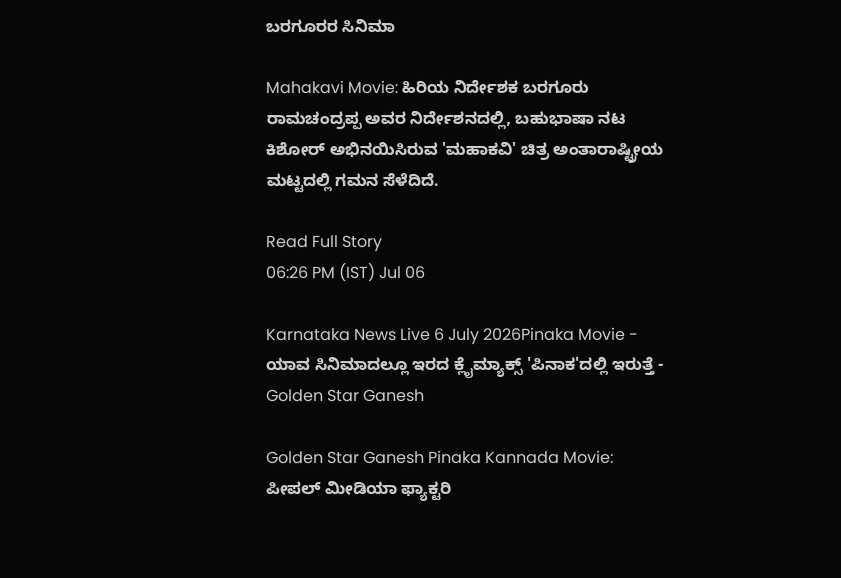ಬರಗೂರರ ಸಿನಿಮಾ

Mahakavi Movie: ಹಿರಿಯ ನಿರ್ದೇಶಕ ಬರಗೂರು ರಾಮಚಂದ್ರಪ್ಪ ಅವರ ನಿರ್ದೇಶನದಲ್ಲಿ, ಬಹುಭಾಷಾ ನಟ ಕಿಶೋರ್ ಅಭಿನಯಿಸಿರುವ 'ಮಹಾಕವಿ' ಚಿತ್ರ ಅಂತಾರಾಷ್ಟ್ರೀಯ ಮಟ್ಟದಲ್ಲಿ ಗಮನ ಸೆಳೆದಿದೆ.

Read Full Story
06:26 PM (IST) Jul 06

Karnataka News Live 6 July 2026Pinaka Movie - ಯಾವ ಸಿನಿಮಾದಲ್ಲೂ ಇರದ ಕ್ಲೈಮ್ಯಾಕ್ಸ್‌ 'ಪಿನಾಕ'ದಲ್ಲಿ ಇರುತ್ತೆ - Golden Star Ganesh

Golden Star Ganesh Pinaka Kannada Movie: ಪೀಪಲ್ ಮೀಡಿಯಾ ಫ್ಯಾಕ್ಟರಿ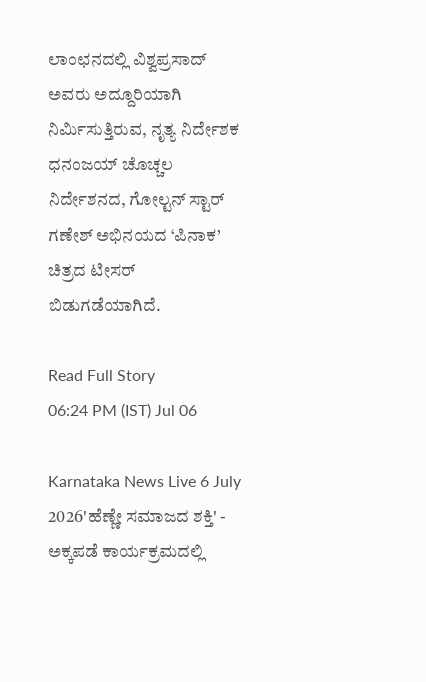ಲಾಂಛನದಲ್ಲಿ ವಿಶ್ವಪ್ರಸಾದ್ ಅವರು ಅದ್ದೂರಿಯಾಗಿ ನಿರ್ಮಿಸುತ್ತಿರುವ, ನೃತ್ಯ ನಿರ್ದೇಶಕ ಧನಂಜಯ್ ಚೊಚ್ಚಲ ನಿರ್ದೇಶನದ, ಗೋಲ್ಟನ್ ಸ್ಟಾರ್ ಗಣೇಶ್‍ ಅಭಿನಯದ ‘ಪಿನಾಕ’ ಚಿತ್ರದ ಟೀಸರ್ ಬಿಡುಗಡೆಯಾಗಿದೆ.

Read Full Story
06:24 PM (IST) Jul 06

Karnataka News Live 6 July 2026'ಹೆಣ್ಣೇ ಸಮಾಜದ ಶಕ್ತಿ' - ಅಕ್ಕಪಡೆ ಕಾರ್ಯಕ್ರಮದಲ್ಲಿ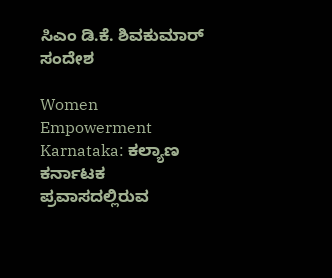ಸಿಎಂ ಡಿ.ಕೆ. ಶಿವಕುಮಾರ್ ಸಂದೇಶ

Women Empowerment Karnataka: ಕಲ್ಯಾಣ ಕರ್ನಾಟಕ ಪ್ರವಾಸದಲ್ಲಿರುವ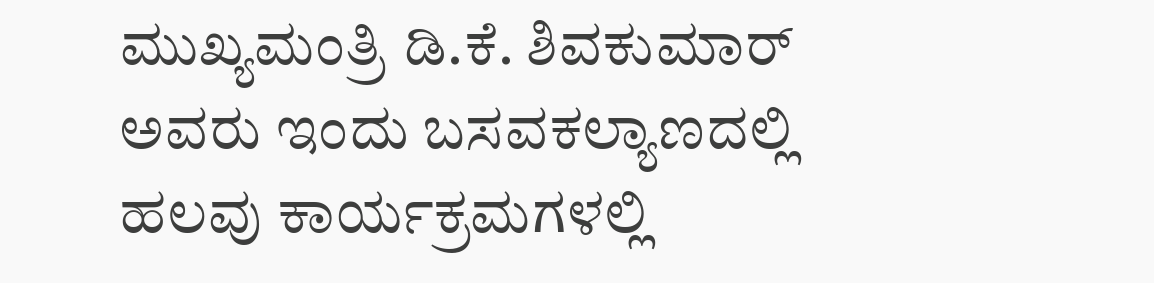ಮುಖ್ಯಮಂತ್ರಿ ಡಿ.ಕೆ. ಶಿವಕುಮಾರ್ ಅವರು ಇಂದು ಬಸವಕಲ್ಯಾಣದಲ್ಲಿ ಹಲವು ಕಾರ್ಯಕ್ರಮಗಳಲ್ಲಿ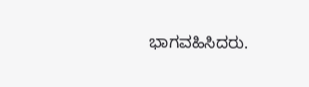ಭಾಗವಹಿಸಿದರು.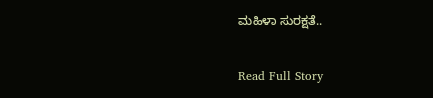ಮಹಿಳಾ ಸುರಕ್ಷತೆ..

Read Full Story